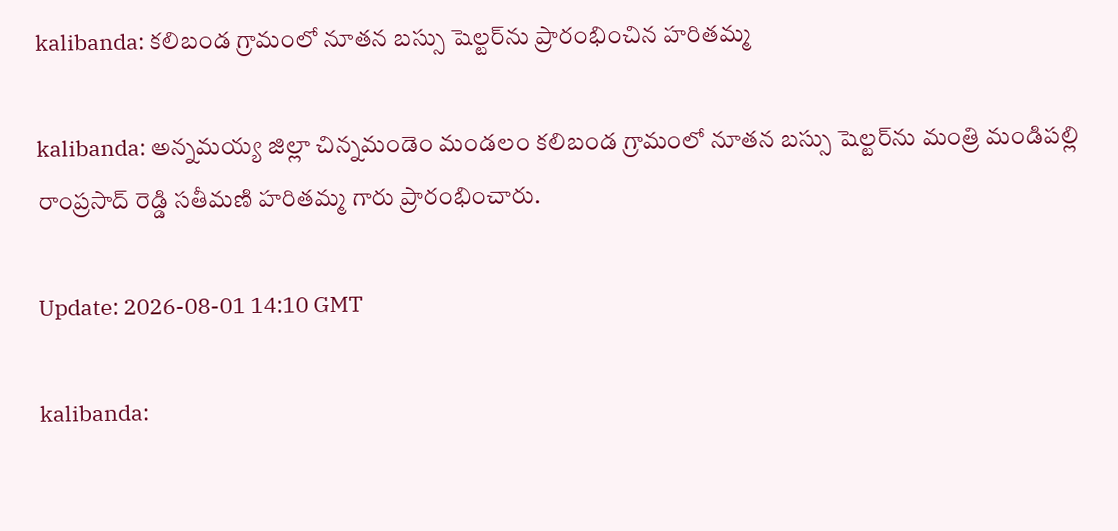kalibanda: కలిబండ గ్రామంలో నూతన బస్సు షెల్టర్‌ను ప్రారంభించిన హరితమ్మ

kalibanda: అన్నమయ్య జిల్లా చిన్నమండెం మండలం కలిబండ గ్రామంలో నూతన బస్సు షెల్టర్‌ను మంత్రి మండిపల్లి రాంప్రసాద్ రెడ్డి సతీమణి హరితమ్మ గారు ప్రారంభించారు.

Update: 2026-08-01 14:10 GMT

kalibanda: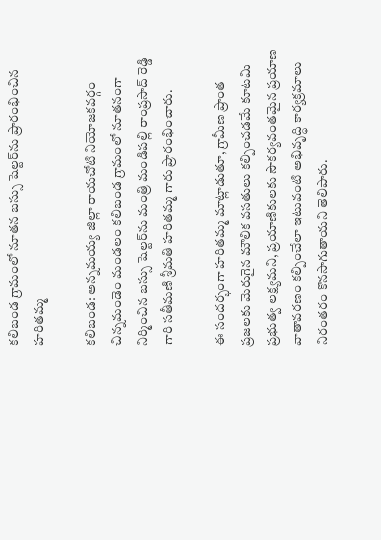కలిబండ గ్రామంలో నూతన బస్సు షెల్టర్‌ను ప్రారంభించిన హరితమ్మ

కలిబండ: అన్నమయ్య జిల్లా రాయచోటి నియోజకవర్గం చిన్నమండెం మండలం కలిబండ గ్రామంలో నూతనంగా నిర్మించిన బస్సు షెల్టర్‌ను మంత్రి మండిపల్లి రాంప్రసాద్ రెడ్డి గారి సతీమణి శ్రీమతి హరితమ్మ గారు ప్రారంభించారు.

ఈ సందర్భంగా హరితమ్మ మాట్లాడుతూ, గ్రామీణ ప్రాంత ప్రజలకు మెరుగైన మౌలిక వసతులు కల్పించడమే కూటమి ప్రభుత్వ లక్ష్యమని, ప్రయాణికులకు సౌకర్యవంతమైన ప్రయాణ వాతావరణం కల్పించేలా ఇటువంటి అభివృద్ధి కార్యక్రమాలు నిరంతరం కొనసాగుతాయని తెలిపారు.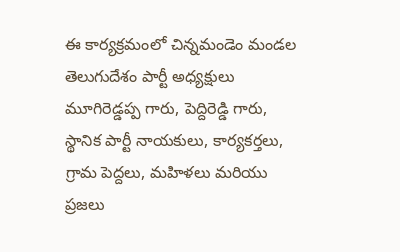ఈ కార్యక్రమంలో చిన్నమండెం మండల తెలుగుదేశం పార్టీ అధ్యక్షులు మూగిరెడ్డప్ప గారు, పెద్దిరెడ్డి గారు, స్థానిక పార్టీ నాయకులు, కార్యకర్తలు, గ్రామ పెద్దలు, మహిళలు మరియు ప్రజలు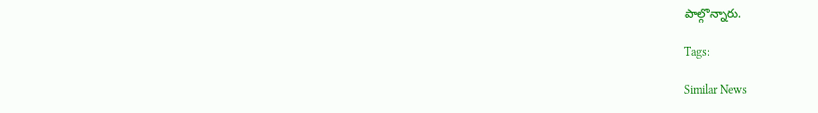పాల్గొన్నారు.

Tags:

Similar News